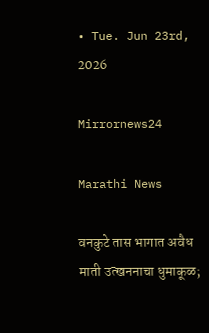• Tue. Jun 23rd, 2026

Mirrornews24

Marathi News

वनकुटे तास भागात अवैध माती उत्खननाचा धुमाकूळ;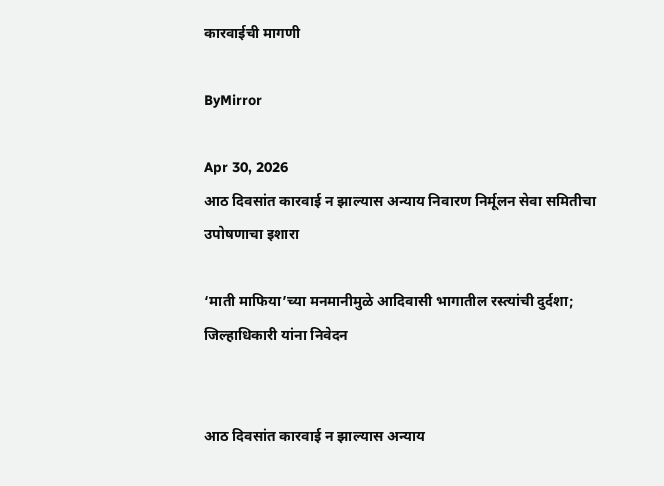कारवाईची मागणी

ByMirror

Apr 30, 2026
आठ दिवसांत कारवाई न झाल्यास अन्याय निवारण निर्मूलन सेवा समितीचा उपोषणाचा इशारा

‘माती माफिया’च्या मनमानीमुळे आदिवासी भागातील रस्त्यांची दुर्दशा; जिल्हाधिकारी यांना निवेदन


आठ दिवसांत कारवाई न झाल्यास अन्याय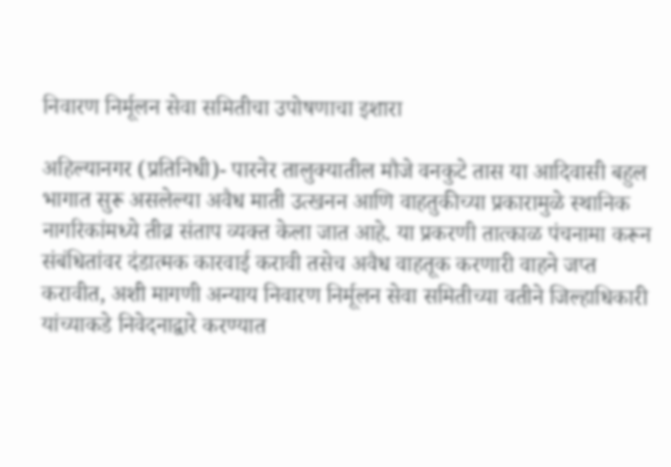निवारण निर्मूलन सेवा समितीचा उपोषणाचा इशारा

अहिल्यानगर (प्रतिनिधी)- पारनेर तालुक्यातील मौजे वनकुटे तास या आदिवासी बहुल भागात सुरू असलेल्या अवैध माती उत्खनन आणि वाहतुकीच्या प्रकारामुळे स्थानिक नागरिकांमध्ये तीव्र संताप व्यक्त केला जात आहे. या प्रकरणी तात्काळ पंचनामा करून संबंधितांवर दंडात्मक कारवाई करावी तसेच अवैध वाहतूक करणारी वाहने जप्त करावीत, अशी मागणी अन्याय निवारण निर्मूलन सेवा समितीच्या वतीने जिल्हाधिकारी यांच्याकडे निवेदनाद्वारे करण्यात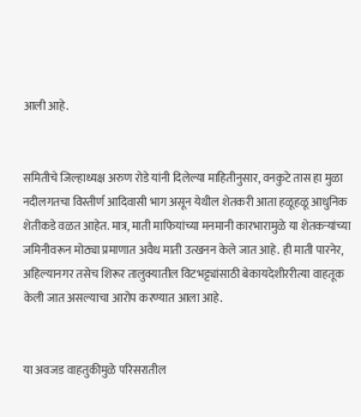आली आहे.


समितीचे जिल्हाध्यक्ष अरुण रोडे यांनी दिलेल्या माहितीनुसार, वनकुटे तास हा मुळा नदीलगतचा विस्तीर्ण आदिवासी भाग असून येथील शेतकरी आता हळूहळू आधुनिक शेतीकडे वळत आहेत. मात्र, माती माफियांच्या मनमानी कारभारामुळे या शेतकऱ्यांच्या जमिनीवरून मोठ्या प्रमाणात अवैध माती उत्खनन केले जात आहे. ही माती पारनेर, अहिल्यानगर तसेच शिरूर तालुक्यातील विटभट्ट्यांसाठी बेकायदेशीररीत्या वाहतूक केली जात असल्याचा आरोप करण्यात आला आहे.


या अवजड वाहतुकीमुळे परिसरातील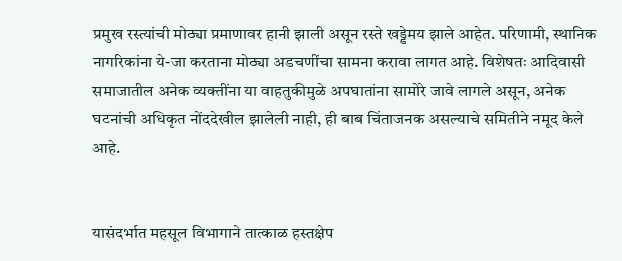प्रमुख रस्त्यांची मोठ्या प्रमाणावर हानी झाली असून रस्ते खड्डेमय झाले आहेत. परिणामी, स्थानिक नागरिकांना ये-जा करताना मोठ्या अडचणींचा सामना करावा लागत आहे. विशेषतः आदिवासी समाजातील अनेक व्यक्तींना या वाहतुकीमुळे अपघातांना सामोरे जावे लागले असून, अनेक घटनांची अधिकृत नोंददेखील झालेली नाही, ही बाब चिंताजनक असल्याचे समितीने नमूद केले आहे.


यासंदर्भात महसूल विभागाने तात्काळ हस्तक्षेप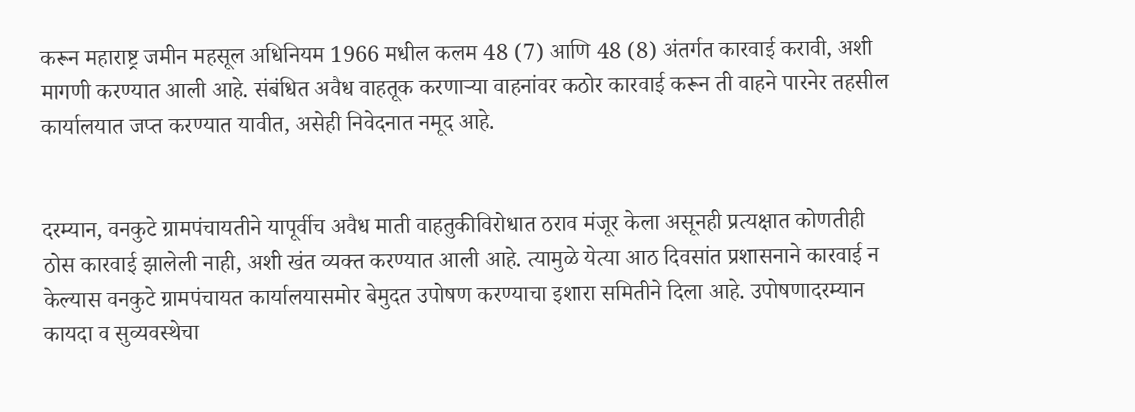करून महाराष्ट्र जमीन महसूल अधिनियम 1966 मधील कलम 48 (7) आणि 48 (8) अंतर्गत कारवाई करावी, अशी मागणी करण्यात आली आहे. संबंधित अवैध वाहतूक करणाऱ्या वाहनांवर कठोर कारवाई करून ती वाहने पारनेर तहसील कार्यालयात जप्त करण्यात यावीत, असेही निवेदनात नमूद आहे.


दरम्यान, वनकुटे ग्रामपंचायतीने यापूर्वीच अवैध माती वाहतुकीविरोधात ठराव मंजूर केला असूनही प्रत्यक्षात कोणतीही ठोस कारवाई झालेली नाही, अशी खंत व्यक्त करण्यात आली आहे. त्यामुळे येत्या आठ दिवसांत प्रशासनाने कारवाई न केल्यास वनकुटे ग्रामपंचायत कार्यालयासमोर बेमुदत उपोषण करण्याचा इशारा समितीने दिला आहे. उपोषणादरम्यान कायदा व सुव्यवस्थेचा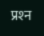प्रश्‍न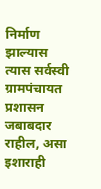निर्माण झाल्यास त्यास सर्वस्वी ग्रामपंचायत प्रशासन जबाबदार राहील, असा इशाराही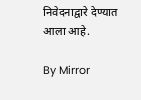निवेदनाद्वारे देण्यात आला आहे.

By Mirror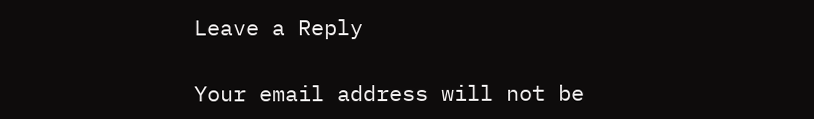Leave a Reply

Your email address will not be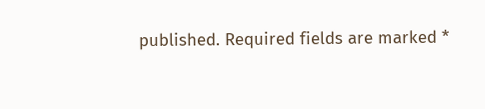published. Required fields are marked *